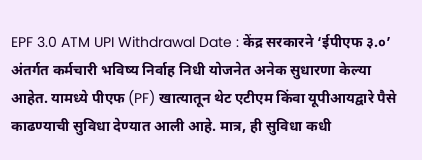EPF 3.0 ATM UPI Withdrawal Date : केंद्र सरकारने ‘ईपीएफ ३.०’ अंतर्गत कर्मचारी भविष्य निर्वाह निधी योजनेत अनेक सुधारणा केल्या आहेत. यामध्ये पीएफ (PF) खात्यातून थेट एटीएम किंवा यूपीआयद्वारे पैसे काढण्याची सुविधा देण्यात आली आहे. मात्र, ही सुविधा कधी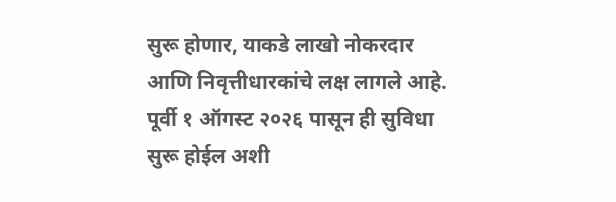सुरू होणार, याकडे लाखो नोकरदार आणि निवृत्तीधारकांचे लक्ष लागले आहे. पूर्वी १ ऑगस्ट २०२६ पासून ही सुविधा सुरू होईल अशी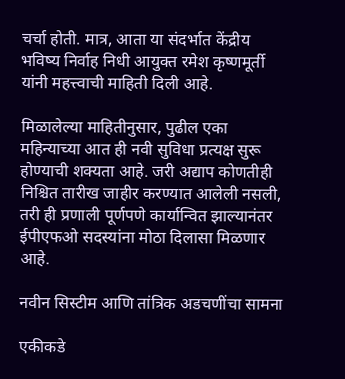चर्चा होती. मात्र, आता या संदर्भात केंद्रीय भविष्य निर्वाह निधी आयुक्त रमेश कृष्णमूर्ती यांनी महत्त्वाची माहिती दिली आहे.

मिळालेल्या माहितीनुसार, पुढील एका महिन्याच्या आत ही नवी सुविधा प्रत्यक्ष सुरू होण्याची शक्यता आहे. जरी अद्याप कोणतीही निश्चित तारीख जाहीर करण्यात आलेली नसली, तरी ही प्रणाली पूर्णपणे कार्यान्वित झाल्यानंतर ईपीएफओ सदस्यांना मोठा दिलासा मिळणार आहे.

नवीन सिस्टीम आणि तांत्रिक अडचणींचा सामना

एकीकडे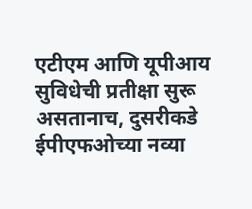एटीएम आणि यूपीआय सुविधेची प्रतीक्षा सुरू असतानाच, दुसरीकडे ईपीएफओच्या नव्या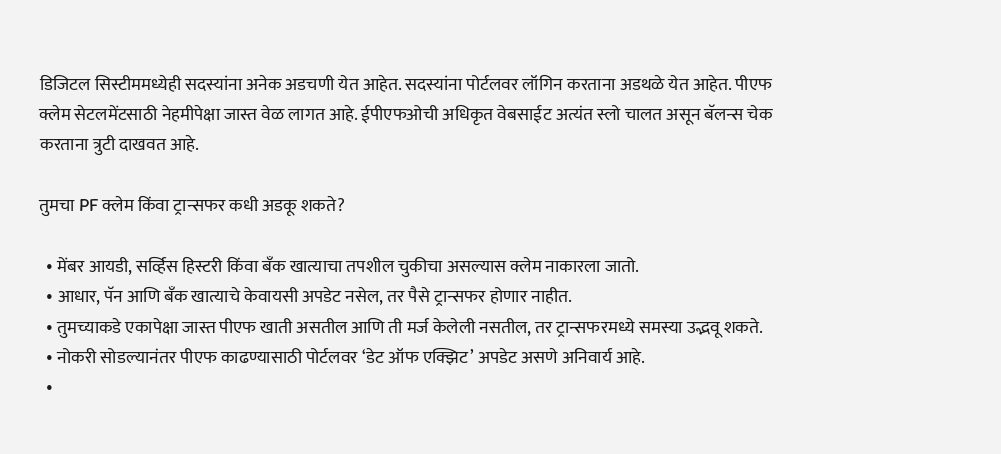डिजिटल सिस्टीममध्येही सदस्यांना अनेक अडचणी येत आहेत. सदस्यांना पोर्टलवर लॉगिन करताना अडथळे येत आहेत. पीएफ क्लेम सेटलमेंटसाठी नेहमीपेक्षा जास्त वेळ लागत आहे. ईपीएफओची अधिकृत वेबसाईट अत्यंत स्लो चालत असून बॅलन्स चेक करताना त्रुटी दाखवत आहे.

तुमचा PF क्लेम किंवा ट्रान्सफर कधी अडकू शकते?

  • मेंबर आयडी, सर्व्हिस हिस्टरी किंवा बँक खात्याचा तपशील चुकीचा असल्यास क्लेम नाकारला जातो.
  • आधार, पॅन आणि बँक खात्याचे केवायसी अपडेट नसेल, तर पैसे ट्रान्सफर होणार नाहीत.
  • तुमच्याकडे एकापेक्षा जास्त पीएफ खाती असतील आणि ती मर्ज केलेली नसतील, तर ट्रान्सफरमध्ये समस्या उद्भवू शकते.
  • नोकरी सोडल्यानंतर पीएफ काढण्यासाठी पोर्टलवर ‘डेट ऑफ एक्झिट’ अपडेट असणे अनिवार्य आहे.
  •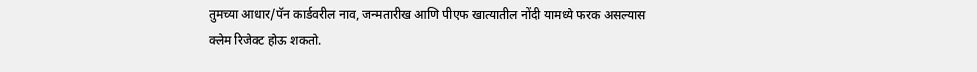तुमच्या आधार/पॅन कार्डवरील नाव, जन्मतारीख आणि पीएफ खात्यातील नोंदी यामध्ये फरक असल्यास क्लेम रिजेक्ट होऊ शकतो.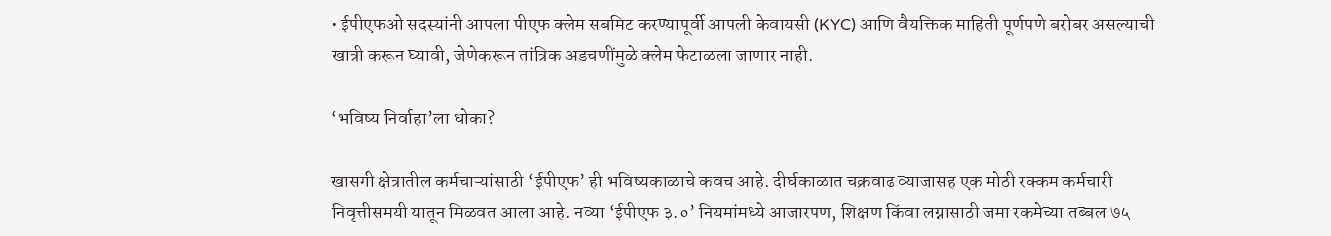• ईपीएफओ सदस्यांनी आपला पीएफ क्लेम सबमिट करण्यापूर्वी आपली केवायसी (KYC) आणि वैयक्तिक माहिती पूर्णपणे बरोबर असल्याची खात्री करून घ्यावी, जेणेकरून तांत्रिक अडचणींमुळे क्लेम फेटाळला जाणार नाही.

‘भविष्य निर्वाहा’ला धोका?

खासगी क्षेत्रातील कर्मचाऱ्यांसाठी ‘ईपीएफ’ ही भविष्यकाळाचे कवच आहे. दीर्घकाळात चक्रवाढ व्याजासह एक मोठी रक्कम कर्मचारी निवृत्तीसमयी यातून मिळवत आला आहे. नव्या ‘ईपीएफ ३.०’ नियमांमध्ये आजारपण, शिक्षण किंवा लग्नासाठी जमा रकमेच्या तब्बल ७५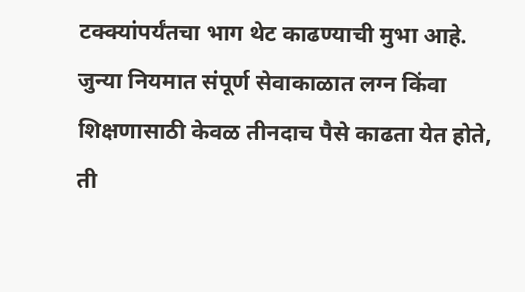टक्क्यांपर्यंतचा भाग थेट काढण्याची मुभा आहे. जुन्या नियमात संपूर्ण सेवाकाळात लग्न किंवा शिक्षणासाठी केवळ तीनदाच पैसे काढता येत होते, ती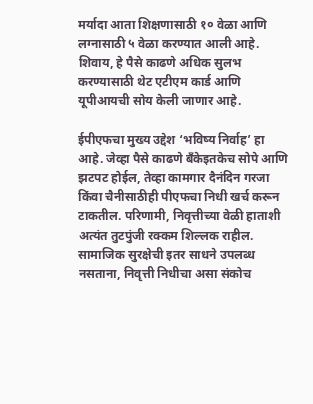मर्यादा आता शिक्षणासाठी १० वेळा आणि लग्नासाठी ५ वेळा करण्यात आली आहे. शिवाय, हे पैसे काढणे अधिक सुलभ करण्यासाठी थेट एटीएम कार्ड आणि यूपीआयची सोय केली जाणार आहे.

ईपीएफचा मुख्य उद्देश ‘भविष्य निर्वाह’ हा आहे. जेव्हा पैसे काढणे बँकेइतकेच सोपे आणि झटपट होईल, तेव्हा कामगार दैनंदिन गरजा किंवा चैनीसाठीही पीएफचा निधी खर्च करून टाकतील. परिणामी, निवृत्तीच्या वेळी हाताशी अत्यंत तुटपुंजी रक्कम शिल्लक राहील. सामाजिक सुरक्षेची इतर साधने उपलब्ध नसताना, निवृत्ती निधीचा असा संकोच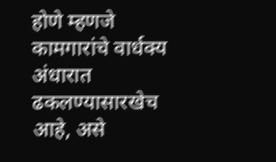होणे म्हणजे कामगारांचे वार्धक्य अंधारात ढकलण्यासारखेच आहे, असे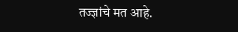तज्ज्ञांचे मत आहे.